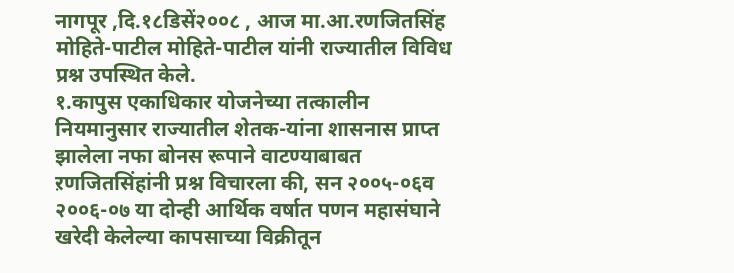नागपूर ,दि.१८डिसें२००८ , आज मा.आ.रणजितसिंह मोहिते-पाटील मोहिते-पाटील यांनी राज्यातील विविध प्रश्न उपस्थित केले.
१.कापुस एकाधिकार योजनेच्या तत्कालीन नियमानुसार राज्यातील शेतक-यांना शासनास प्राप्त झालेला नफा बोनस रूपाने वाटण्याबाबत ऱणजितसिंहांनी प्रश्न विचारला की, सन २००५-०६व २००६-०७ या दोन्ही आर्थिक वर्षात पणन महासंघाने खरेदी केलेल्या कापसाच्या विक्रीतून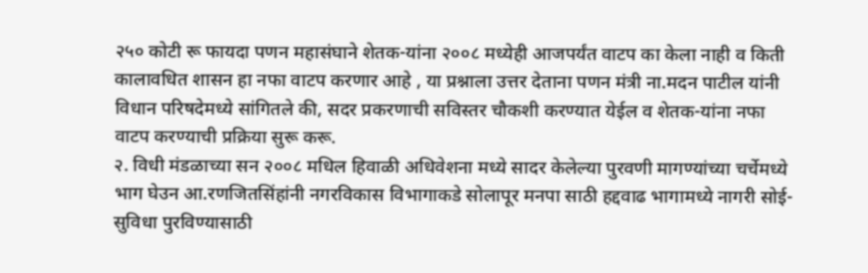२५० कोटी रू फायदा पणन महासंघाने शेतक-यांना २००८ मध्येही आजपर्यंत वाटप का केला नाही व किती कालावधित शासन हा नफा वाटप करणार आहे , या प्रश्नाला उत्तर देताना पणन मंत्री ना.मदन पाटील यांनी विधान परिषदेमध्ये सांगितले की, सदर प्रकरणाची सविस्तर चौकशी करण्यात येईल व शेतक-यांना नफा वाटप करण्याची प्रक्रिया सुरू करू.
२. विधी मंडळाच्या सन २००८ मधिल हिवाळी अधिवेशना मध्ये सादर केलेल्या पुरवणी मागण्यांच्या चर्चेमध्ये भाग घेउन आ.रणजितसिंहांनी नगरविकास विभागाकडे सोलापूर मनपा साठी हद्दवाढ भागामध्ये नागरी सोई-सुविधा पुरविण्यासाठी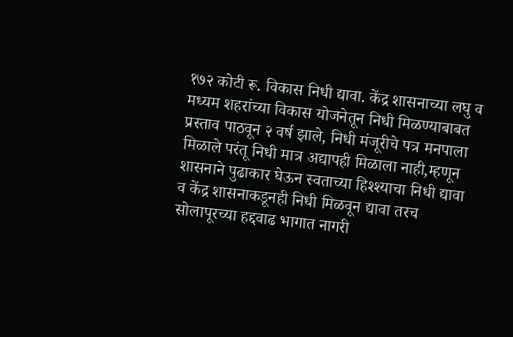१७२ कोटी रू. विकास निधी द्यावा. केंद्र शासनाच्या लघु व मध्यम शहरांच्या विकास योजनेतून निधी मिळण्याबाबत प्रस्ताव पाठवून २ वर्ष झाले, निधी मंजूरीचे पत्र मनपाला मिळाले परंतू निधी मात्र अद्यापही मिळाला नाही,म्हणून शासनाने पुढाकार घेऊन स्वताच्या हिश्श्याचा निधी द्यावा व केंद्र शासनाकडूनही निधी मिळवून द्यावा तरच सोलापूरच्या हद्दवाढ भागात नागरी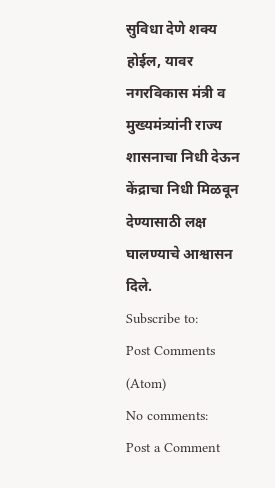सुविधा देणे शक्य होईल, यावर नगरविकास मंत्री व मुख्यमंत्र्यांनी राज्य शासनाचा निधी देऊन केंद्राचा निधी मिळवून देण्यासाठी लक्ष घालण्याचे आश्वासन दिले.
Subscribe to:
Post Comments (Atom)
No comments:
Post a Comment